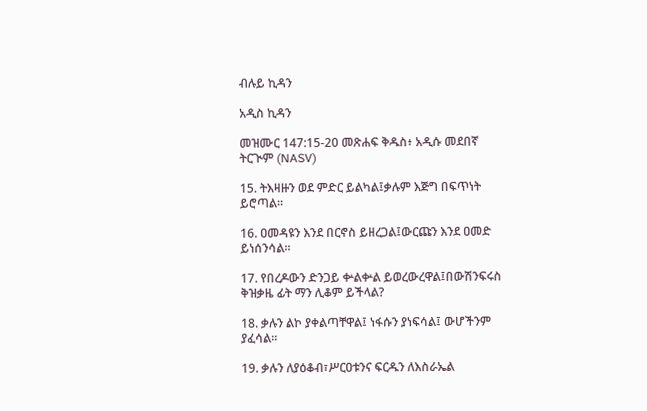ብሉይ ኪዳን

አዲስ ኪዳን

መዝሙር 147:15-20 መጽሐፍ ቅዱስ፥ አዲሱ መደበኛ ትርጒም (NASV)

15. ትእዛዙን ወደ ምድር ይልካል፤ቃሉም እጅግ በፍጥነት ይሮጣል።

16. ዐመዳዩን እንደ በርኖስ ይዘረጋል፤ውርጩን እንደ ዐመድ ይነሰንሳል።

17. የበረዶውን ድንጋይ ቍልቍል ይወረውረዋል፤በውሽንፍሩስ ቅዝቃዜ ፊት ማን ሊቆም ይችላል?

18. ቃሉን ልኮ ያቀልጣቸዋል፤ ነፋሱን ያነፍሳል፤ ውሆችንም ያፈሳል።

19. ቃሉን ለያዕቆብ፣ሥርዐቱንና ፍርዱን ለእስራኤል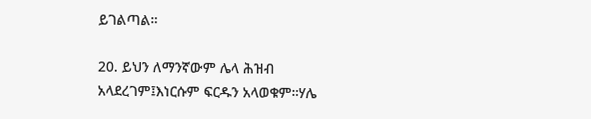ይገልጣል።

20. ይህን ለማንኛውም ሌላ ሕዝብ አላደረገም፤እነርሱም ፍርዱን አላወቁም።ሃሌ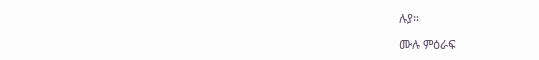ሉያ።

ሙሉ ምዕራፍ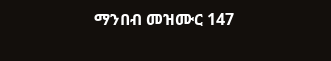ማንበብ መዝሙር 147